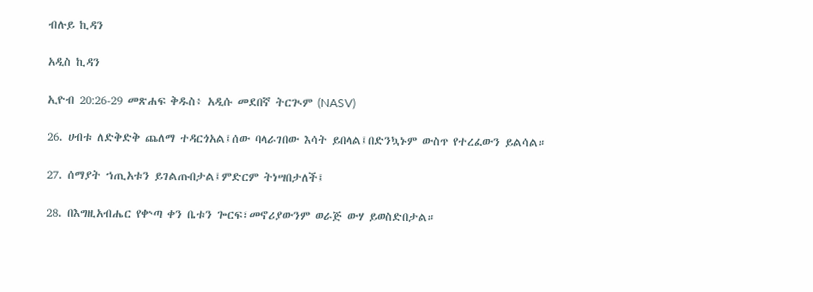ብሉይ ኪዳን

አዲስ ኪዳን

ኢዮብ 20:26-29 መጽሐፍ ቅዱስ፥ አዲሱ መደበኛ ትርጒም (NASV)

26. ሀብቱ ለድቅድቅ ጨለማ ተዳርጎአል፤ሰው ባላራገበው እሳት ይበላል፤በድንኳኑም ውስጥ የተረፈውን ይልሳል።

27. ሰማያት ኀጢአቱን ይገልጡበታል፤ምድርም ትነሣበታለች፤

28. በእግዚአብሔር የቍጣ ቀን ቤቱን ጐርፍ፣መኖሪያውንም ወራጅ ውሃ ይወስድበታል።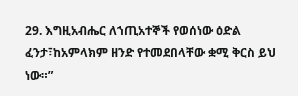29. እግዚአብሔር ለኀጢአተኞች የወሰነው ዕድል ፈንታ፣ከአምላክም ዘንድ የተመደበላቸው ቋሚ ቅርስ ይህ ነው።”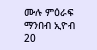ሙሉ ምዕራፍ ማንበብ ኢዮብ 20